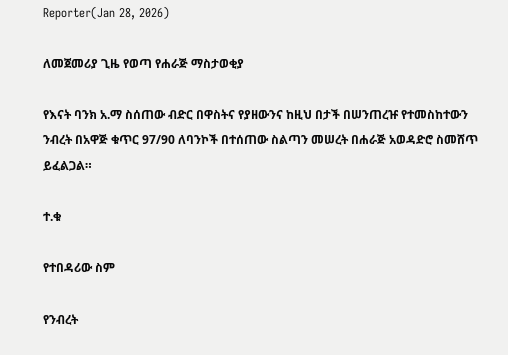Reporter(Jan 28, 2026)

ለመጀመሪያ ጊዜ የወጣ የሐራጅ ማስታወቂያ

የእናት ባንክ አ.ማ ስሰጠው ብድር በዋስትና የያዘውንና ከዚህ በታች በሠንጠረዡ የተመስከተውን ንብረት በአዋጅ ቁጥር 97/90 ለባንኮች በተሰጠው ስልጣን መሠረት በሐራጅ አወዳድሮ ስመሸጥ ይፈልጋል።

ተ.ቁ

የተበዳሪው ስም

የንብረት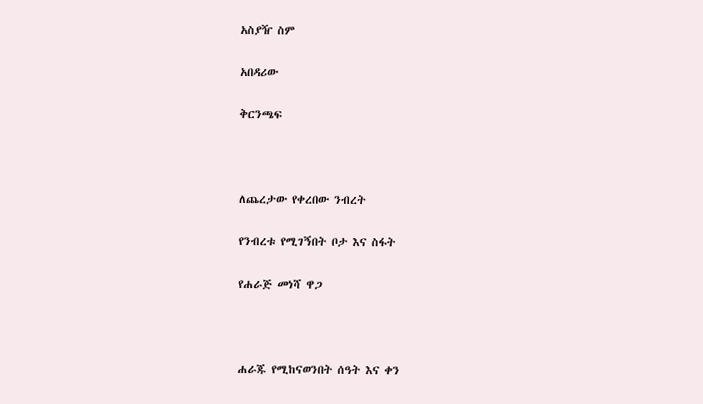አስያዥ ስም

አበዳሪው

ቅርንጫፍ



ለጨረታው የቀረበው ንብረት

የንብረቱ የሚገኝበት ቦታ እና ስፋት

የሐራጅ መነሻ ዋጋ



ሐራጁ የሚከናወንበት ሰዓት እና ቀን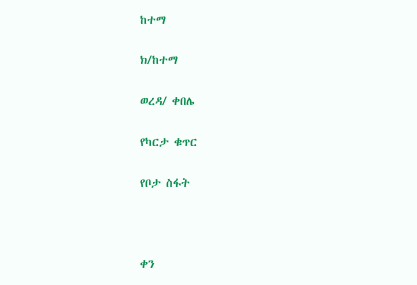ከተማ

ክ/ከተማ

ወረዳ/ ቀበሌ

የካርታ ቁጥር

የቦታ ስፋት



ቀን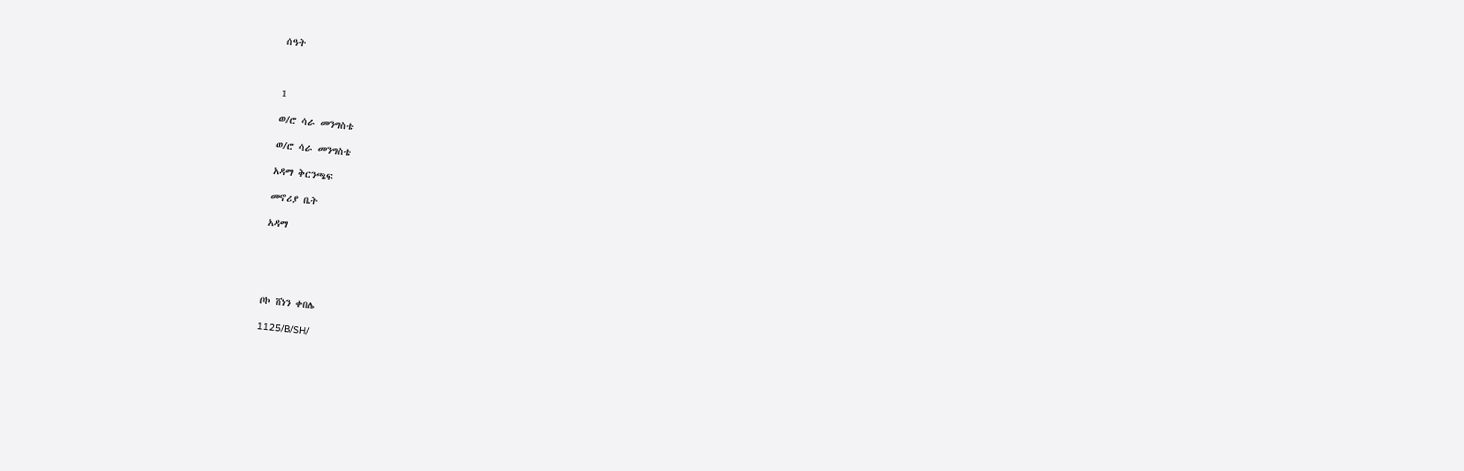ሰዓት



1

ወ/ሮ ሳራ መንግስቴ

ወ/ሮ ሳራ መንግስቴ

አዳማ ቅርንጫፍ

መኖሪያ ቤት

አዳማ





ቦኮ ሸነን ቀበሌ

1125/B/SH/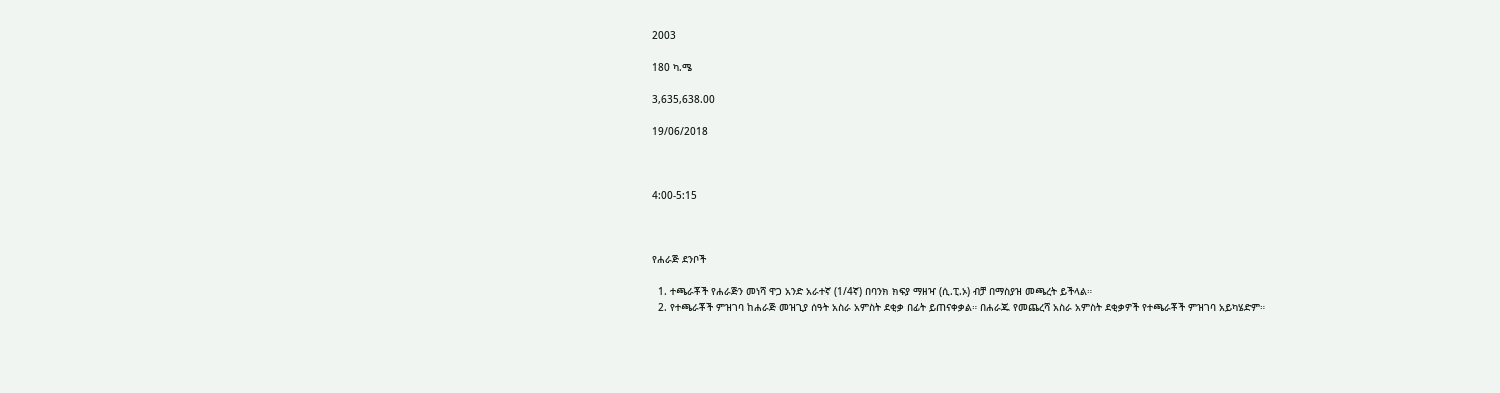2003

180 ካ.ሜ

3,635,638.00

19/06/2018



4:00-5:15



የሐራጅ ደንቦች

  1. ተጫራቾች የሐራጅን መነሻ ዋጋ አንድ አራተኛ (1/4ኛ) በባንክ ክፍያ ማዘዣ (ሲ.ፒ.ኦ) ብቻ በማስያዝ መጫረት ይችላል።
  2. የተጫራቾች ምዝገባ ከሐራጅ መዝጊያ ሰዓት አስራ አምስት ደቂቃ በፊት ይጠናቀቃል። በሐራጁ የመጨረሻ አስራ አምስት ደቂቃዎች የተጫራቾች ምዝገባ አይካሄድም።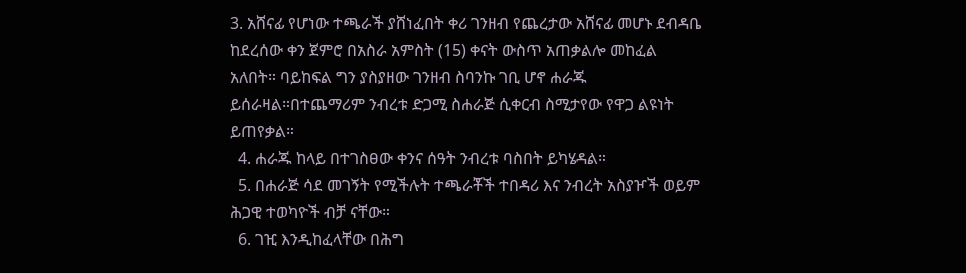3. አሸናፊ የሆነው ተጫራች ያሸነፈበት ቀሪ ገንዘብ የጨረታው አሸናፊ መሆኑ ደብዳቤ ከደረሰው ቀን ጀምሮ በአስራ አምስት (15) ቀናት ውስጥ አጠቃልሎ መከፈል አለበት። ባይከፍል ግን ያስያዘው ገንዘብ ስባንኩ ገቢ ሆኖ ሐራጁ ይሰራዛል።በተጨማሪም ንብረቱ ድጋሚ ስሐራጅ ሲቀርብ ስሚታየው የዋጋ ልዩነት ይጠየቃል።
  4. ሐራጁ ከላይ በተገስፀው ቀንና ሰዓት ንብረቱ ባስበት ይካሄዳል።
  5. በሐራጅ ሳደ መገኝት የሚችሉት ተጫራቾች ተበዳሪ እና ንብረት አስያዦች ወይም ሕጋዊ ተወካዮች ብቻ ናቸው።
  6. ገዢ እንዲከፈላቸው በሕግ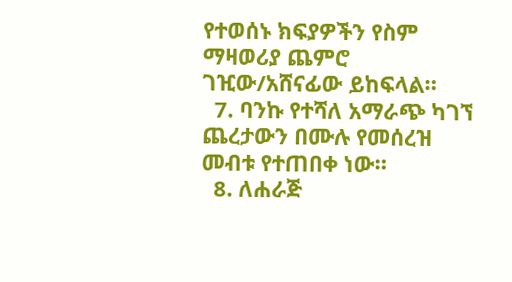የተወሰኑ ክፍያዎችን የስም ማዛወሪያ ጨምሮ ገዢው/አሸናፊው ይከፍላል።
  7. ባንኩ የተሻለ አማራጭ ካገኘ ጨረታውን በሙሉ የመሰረዝ መብቱ የተጠበቀ ነው።
  8. ለሐራጅ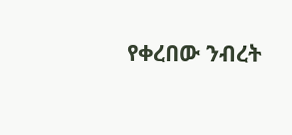የቀረበው ንብረት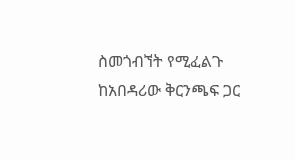ስመጎብኘት የሚፈልጉ ከአበዳሪው ቅርንጫፍ ጋር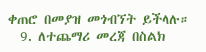ቀጠሮ በመያዝ መጎብኘት ይችላሉ።
  9. ለተጨማሪ መረጃ በስልክ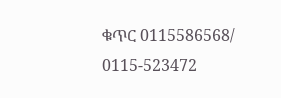ቁጥር 0115586568/ 0115-523472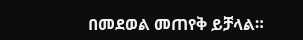በመደወል መጠየቅ ይቻላል።